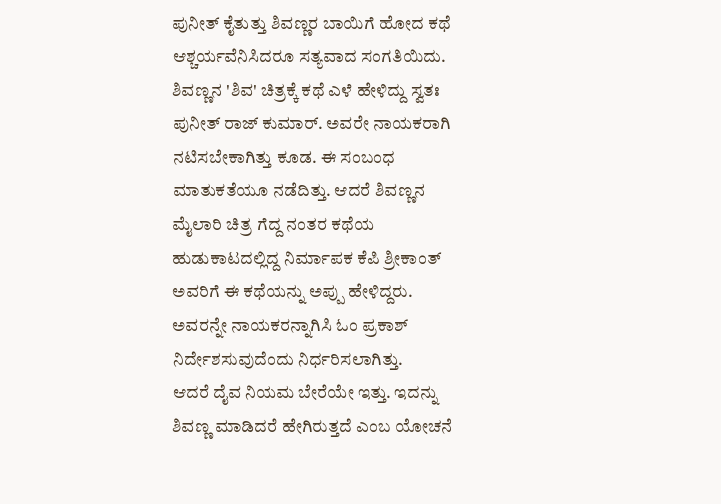ಪುನೀತ್ ಕೈತುತ್ತು ಶಿವಣ್ಣರ ಬಾಯಿಗೆ ಹೋದ ಕಥೆ
ಆಶ್ಚರ್ಯವೆನಿಸಿದರೂ ಸತ್ಯವಾದ ಸಂಗತಿಯಿದು. ಶಿವಣ್ಣನ 'ಶಿವ' ಚಿತ್ರಕ್ಕೆ ಕಥೆ ಎಳೆ ಹೇಳಿದ್ದು ಸ್ವತಃ ಪುನೀತ್ ರಾಜ್ ಕುಮಾರ್. ಅವರೇ ನಾಯಕರಾಗಿ ನಟಿಸಬೇಕಾಗಿತ್ತು ಕೂಡ. ಈ ಸಂಬಂಧ ಮಾತುಕತೆಯೂ ನಡೆದಿತ್ತು. ಆದರೆ ಶಿವಣ್ಣನ ಮೈಲಾರಿ ಚಿತ್ರ ಗೆದ್ದ ನಂತರ ಕಥೆಯ ಹುಡುಕಾಟದಲ್ಲಿದ್ದ ನಿರ್ಮಾಪಕ ಕೆಪಿ ಶ್ರೀಕಾಂತ್ ಅವರಿಗೆ ಈ ಕಥೆಯನ್ನು ಅಪ್ಪು ಹೇಳಿದ್ದರು. ಅವರನ್ನೇ ನಾಯಕರನ್ನಾಗಿಸಿ ಓಂ ಪ್ರಕಾಶ್ ನಿರ್ದೇಶಸುವುದೆಂದು ನಿರ್ಧರಿಸಲಾಗಿತ್ತು.
ಆದರೆ ದೈವ ನಿಯಮ ಬೇರೆಯೇ ಇತ್ತು. ಇದನ್ನು ಶಿವಣ್ಣ ಮಾಡಿದರೆ ಹೇಗಿರುತ್ತದೆ ಎಂಬ ಯೋಚನೆ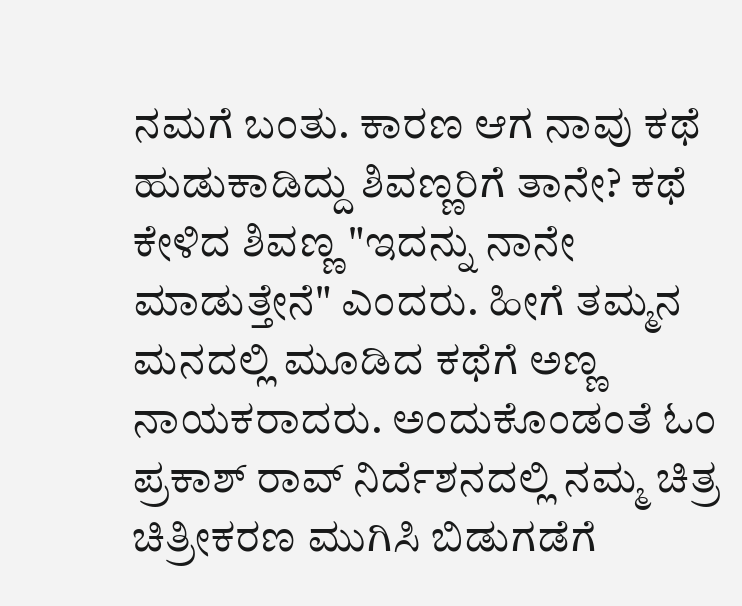ನಮಗೆ ಬಂತು. ಕಾರಣ ಆಗ ನಾವು ಕಥೆ ಹುಡುಕಾಡಿದ್ದು ಶಿವಣ್ಣರಿಗೆ ತಾನೇ? ಕಥೆ ಕೇಳಿದ ಶಿವಣ್ಣ "ಇದನ್ನು ನಾನೇ ಮಾಡುತ್ತೇನೆ" ಎಂದರು. ಹೀಗೆ ತಮ್ಮನ ಮನದಲ್ಲಿ ಮೂಡಿದ ಕಥೆಗೆ ಅಣ್ಣ ನಾಯಕರಾದರು. ಅಂದುಕೊಂಡಂತೆ ಓಂ ಪ್ರಕಾಶ್ ರಾವ್ ನಿರ್ದೆಶನದಲ್ಲಿ ನಮ್ಮ ಚಿತ್ರ ಚಿತ್ರೀಕರಣ ಮುಗಿಸಿ ಬಿಡುಗಡೆಗೆ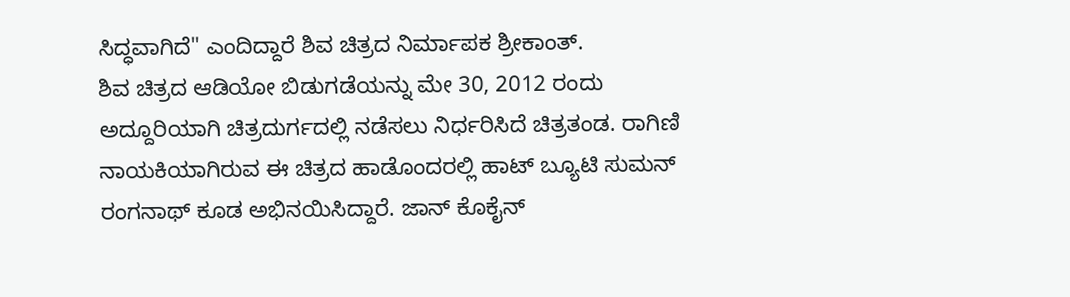ಸಿದ್ಧವಾಗಿದೆ" ಎಂದಿದ್ದಾರೆ ಶಿವ ಚಿತ್ರದ ನಿರ್ಮಾಪಕ ಶ್ರೀಕಾಂತ್.
ಶಿವ ಚಿತ್ರದ ಆಡಿಯೋ ಬಿಡುಗಡೆಯನ್ನು ಮೇ 30, 2012 ರಂದು ಅದ್ದೂರಿಯಾಗಿ ಚಿತ್ರದುರ್ಗದಲ್ಲಿ ನಡೆಸಲು ನಿರ್ಧರಿಸಿದೆ ಚಿತ್ರತಂಡ. ರಾಗಿಣಿ ನಾಯಕಿಯಾಗಿರುವ ಈ ಚಿತ್ರದ ಹಾಡೊಂದರಲ್ಲಿ ಹಾಟ್ ಬ್ಯೂಟಿ ಸುಮನ್ ರಂಗನಾಥ್ ಕೂಡ ಅಭಿನಯಿಸಿದ್ದಾರೆ. ಜಾನ್ ಕೊಕೈನ್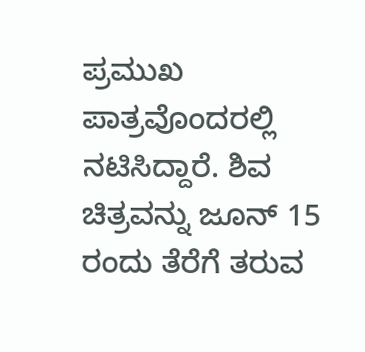ಪ್ರಮುಖ ಪಾತ್ರವೊಂದರಲ್ಲಿ ನಟಿಸಿದ್ದಾರೆ. ಶಿವ ಚಿತ್ರವನ್ನು ಜೂನ್ 15 ರಂದು ತೆರೆಗೆ ತರುವ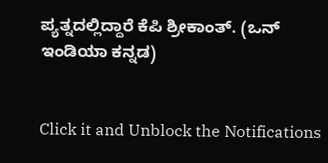ಪ್ಯತ್ನದಲ್ಲಿದ್ದಾರೆ ಕೆಪಿ ಶ್ರೀಕಾಂತ್. (ಒನ್ ಇಂಡಿಯಾ ಕನ್ನಡ)


Click it and Unblock the Notifications